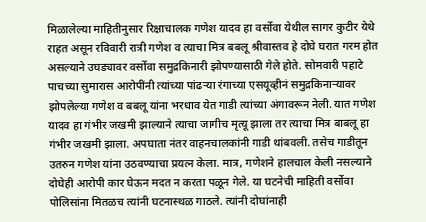मिळालेल्या माहितीनुसार रिक्षाचालक गणेश यादव हा वर्सोवा येथील सागर कुटीर येथे राहत असून रविवारी रात्री गणेश व त्याचा मित्र बबलू श्रीवास्तव हे दोघे घरात गरम होत असल्याने उघड्यावर वर्सोवा समुद्रकिनारी झोपण्यासाठी गेले होते. सोमवारी पहाटे पाचच्या सुमारास आरोपींनी त्यांच्या पांढऱ्या रंगाच्या एसयूव्हीनं समुद्रकिनाऱ्यावर झोपलेल्या गणेश व बबलू यांना भरधाव येत गाडी त्यांच्या अंगावरून नेली. यात गणेश यादव हा गंभीर जखमी झाल्याने त्याचा जागीच मृत्यू झाला तर त्याचा मित्र बाबलू हा गंभीर जखमी झाला. अपघाता नंतर वाहनचालकांनी गाडी थांबवली. तसेच गाडीतून उतरुन गणेश यांना उठवण्याचा प्रयत्न केला. मात्र, गणेशने हालचाल केली नसल्याने दोघेही आरोपी कार घेऊन मदत न करता पळून गेले. या घटनेची माहिती वर्सोवा पोलिसांना मितळच त्यांनी घटनास्थळ गाठले. त्यांनी दोघांनाही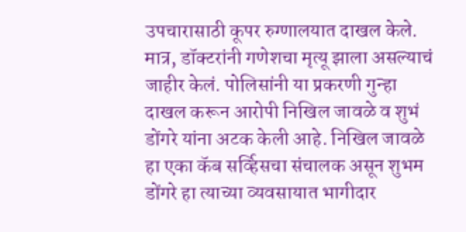उपचारासाठी कूपर रुग्णालयात दाखल केले. मात्र, डॉक्टरांनी गणेशचा मृत्यू झाला असल्याचं जाहीर केलं. पोलिसांनी या प्रकरणी गुन्हा दाखल करून आरोपी निखिल जावळे व शुभं डोंगरे यांना अटक केली आहे. निखिल जावळे हा एका कॅब सर्व्हिसचा संचालक असून शुभम डोंगरे हा त्याच्या व्यवसायात भागीदार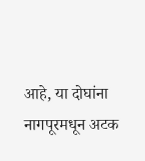आहे, या दोघांना नागपूरमधून अटक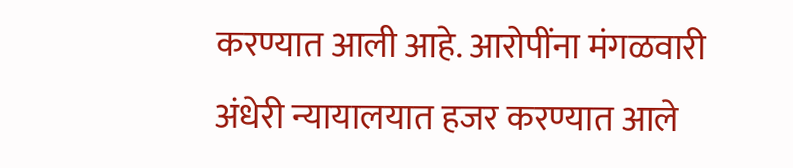करण्यात आली आहे. आरोपींना मंगळवारी अंधेरी न्यायालयात हजर करण्यात आले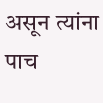असून त्यांना पाच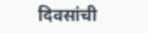दिवसांची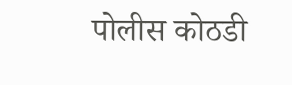पोलीस कोठडी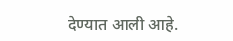देण्यात आली आहे.